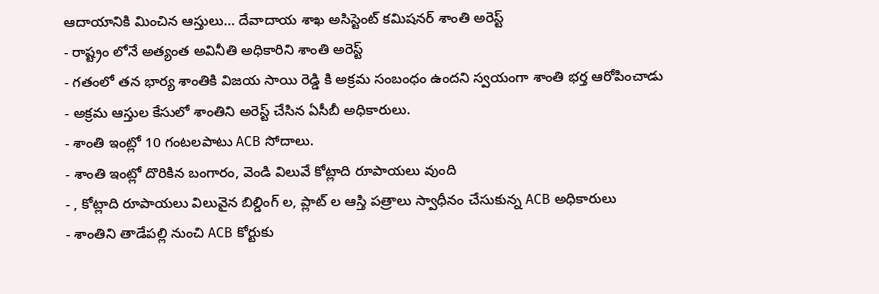ఆదాయానికి మించిన ఆస్తులు… దేవాదాయ శాఖ అసిస్టెంట్ కమిషనర్ శాంతి అరెస్ట్
- రాష్ట్రం లోనే అత్యంత అవినీతి అధికారిని శాంతి అరెస్ట్
- గతంలో తన భార్య శాంతికి విజయ సాయి రెడ్డి కి అక్రమ సంబంధం ఉందని స్వయంగా శాంతి భర్త ఆరోపించాడు
- అక్రమ ఆస్తుల కేసులో శాంతిని అరెస్ట్ చేసిన ఏసీబీ అధికారులు.
- శాంతి ఇంట్లో 10 గంటలపాటు ACB సోదాలు.
- శాంతి ఇంట్లో దొరికిన బంగారం, వెండి విలువే కోట్లాది రూపాయలు వుంది
- , కోట్లాది రూపాయలు విలువైన బిల్డింగ్ ల, ప్లాట్ ల ఆస్తి పత్రాలు స్వాధీనం చేసుకున్న ACB అధికారులు
- శాంతిని తాడేపల్లి నుంచి ACB కోర్టుకు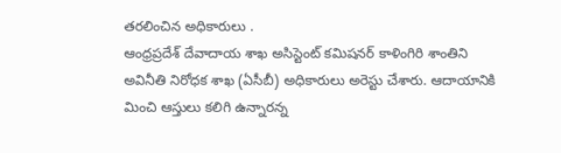తరలించిన అధికారులు .
ఆంధ్రప్రదేశ్ దేవాదాయ శాఖ అసిస్టెంట్ కమిషనర్ కాళింగిరి శాంతిని అవినీతి నిరోధక శాఖ (ఏసీబీ) అధికారులు అరెస్టు చేశారు. ఆదాయానికి మించి ఆస్తులు కలిగి ఉన్నారన్న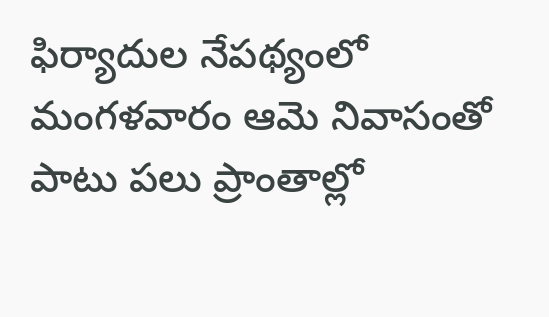ఫిర్యాదుల నేపథ్యంలో మంగళవారం ఆమె నివాసంతో పాటు పలు ప్రాంతాల్లో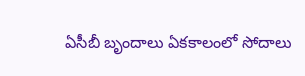ఏసీబీ బృందాలు ఏకకాలంలో సోదాలు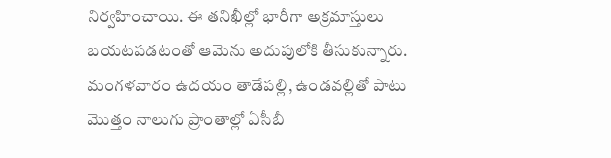నిర్వహించాయి. ఈ తనిఖీల్లో భారీగా అక్రమాస్తులు బయటపడటంతో ఆమెను అదుపులోకి తీసుకున్నారు.
మంగళవారం ఉదయం తాడేపల్లి, ఉండవల్లితో పాటు మొత్తం నాలుగు ప్రాంతాల్లో ఏసీబీ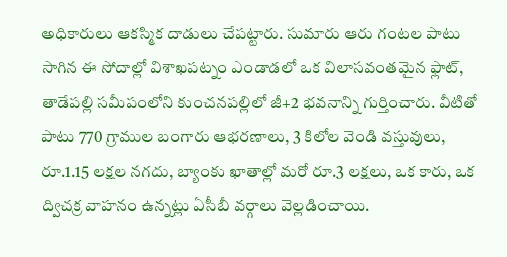అధికారులు ఆకస్మిక దాడులు చేపట్టారు. సుమారు ఆరు గంటల పాటు సాగిన ఈ సోదాల్లో విశాఖపట్నం ఎండాడలో ఒక విలాసవంతమైన ఫ్లాట్, తాడేపల్లి సమీపంలోని కుంచనపల్లిలో జీ+2 భవనాన్ని గుర్తించారు. వీటితో పాటు 770 గ్రాముల బంగారు ఆభరణాలు, 3 కిలోల వెండి వస్తువులు, రూ.1.15 లక్షల నగదు, బ్యాంకు ఖాతాల్లో మరో రూ.3 లక్షలు, ఒక కారు, ఒక ద్విచక్ర వాహనం ఉన్నట్లు ఏసీబీ వర్గాలు వెల్లడించాయి.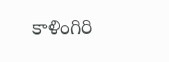కాళింగిరి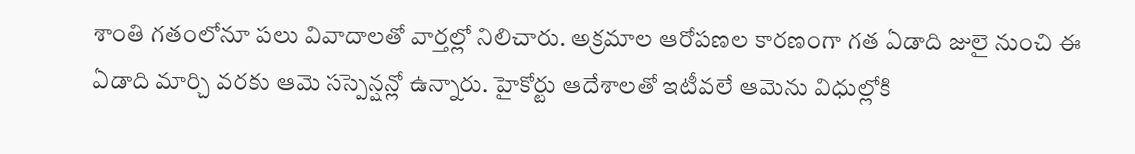శాంతి గతంలోనూ పలు వివాదాలతో వార్తల్లో నిలిచారు. అక్రమాల ఆరోపణల కారణంగా గత ఏడాది జులై నుంచి ఈ ఏడాది మార్చి వరకు ఆమె సస్పెన్షన్లో ఉన్నారు. హైకోర్టు ఆదేశాలతో ఇటీవలే ఆమెను విధుల్లోకి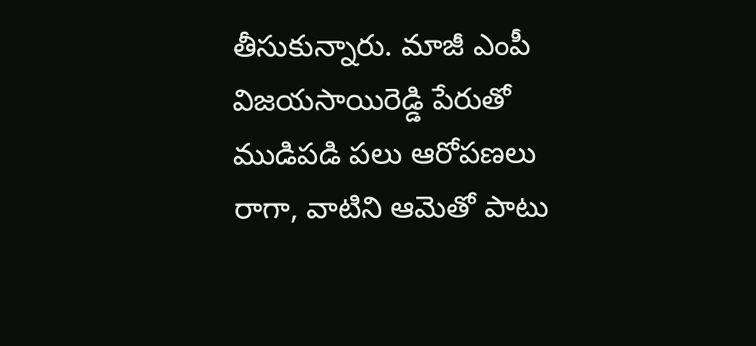తీసుకున్నారు. మాజీ ఎంపీ విజయసాయిరెడ్డి పేరుతో ముడిపడి పలు ఆరోపణలు రాగా, వాటిని ఆమెతో పాటు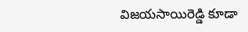విజయసాయిరెడ్డి కూడా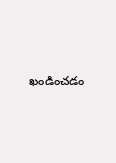ఖండించడం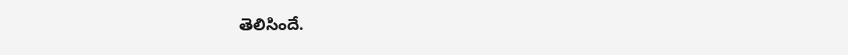తెలిసిందే.